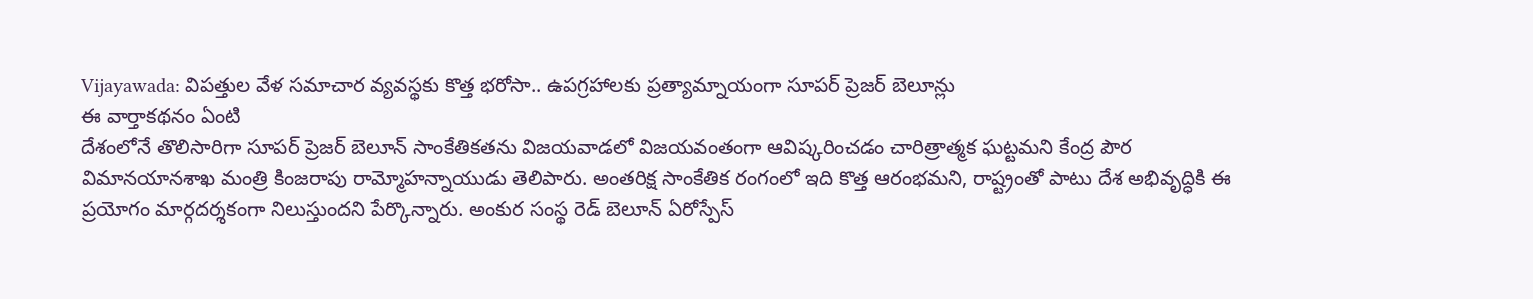Vijayawada: విపత్తుల వేళ సమాచార వ్యవస్థకు కొత్త భరోసా.. ఉపగ్రహాలకు ప్రత్యామ్నాయంగా సూపర్ ప్రెజర్ బెలూన్లు
ఈ వార్తాకథనం ఏంటి
దేశంలోనే తొలిసారిగా సూపర్ ప్రెజర్ బెలూన్ సాంకేతికతను విజయవాడలో విజయవంతంగా ఆవిష్కరించడం చారిత్రాత్మక ఘట్టమని కేంద్ర పౌర విమానయానశాఖ మంత్రి కింజరాపు రామ్మోహన్నాయుడు తెలిపారు. అంతరిక్ష సాంకేతిక రంగంలో ఇది కొత్త ఆరంభమని, రాష్ట్రంతో పాటు దేశ అభివృద్ధికి ఈ ప్రయోగం మార్గదర్శకంగా నిలుస్తుందని పేర్కొన్నారు. అంకుర సంస్థ రెడ్ బెలూన్ ఏరోస్పేస్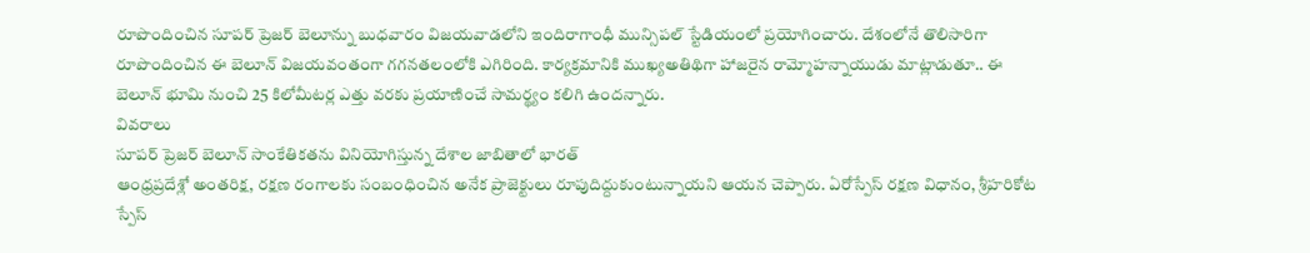రూపొందించిన సూపర్ ప్రెజర్ బెలూన్ను బుధవారం విజయవాడలోని ఇందిరాగాంధీ మున్సిపల్ స్టేడియంలో ప్రయోగించారు. దేశంలోనే తొలిసారిగా రూపొందించిన ఈ బెలూన్ విజయవంతంగా గగనతలంలోకి ఎగిరింది. కార్యక్రమానికి ముఖ్యఅతిథిగా హాజరైన రామ్మోహన్నాయుడు మాట్లాడుతూ.. ఈ బెలూన్ భూమి నుంచి 25 కిలోమీటర్ల ఎత్తు వరకు ప్రయాణించే సామర్థ్యం కలిగి ఉందన్నారు.
వివరాలు
సూపర్ ప్రెజర్ బెలూన్ సాంకేతికతను వినియోగిస్తున్న దేశాల జాబితాలో భారత్
ఆంధ్రప్రదేశ్లో అంతరిక్ష, రక్షణ రంగాలకు సంబంధించిన అనేక ప్రాజెక్టులు రూపుదిద్దుకుంటున్నాయని ఆయన చెప్పారు. ఏరోస్పేస్ రక్షణ విధానం, శ్రీహరికోట స్పేస్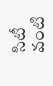సిటీ వంటి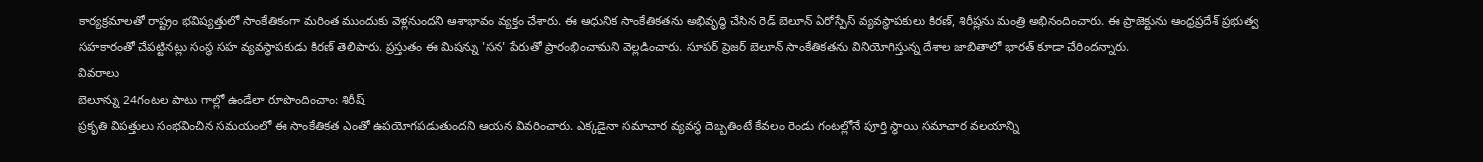కార్యక్రమాలతో రాష్ట్రం భవిష్యత్తులో సాంకేతికంగా మరింత ముందుకు వెళ్లనుందని ఆశాభావం వ్యక్తం చేశారు. ఈ ఆధునిక సాంకేతికతను అభివృద్ధి చేసిన రెడ్ బెలూన్ ఏరోస్పేస్ వ్యవస్థాపకులు కిరణ్, శిరీష్లను మంత్రి అభినందించారు. ఈ ప్రాజెక్టును ఆంధ్రప్రదేశ్ ప్రభుత్వ సహకారంతో చేపట్టినట్లు సంస్థ సహ వ్యవస్థాపకుడు కిరణ్ తెలిపారు. ప్రస్తుతం ఈ మిషన్ను 'సన' పేరుతో ప్రారంభించామని వెల్లడించారు. సూపర్ ప్రెజర్ బెలూన్ సాంకేతికతను వినియోగిస్తున్న దేశాల జాబితాలో భారత్ కూడా చేరిందన్నారు.
వివరాలు
బెలూన్ను 24గంటల పాటు గాల్లో ఉండేలా రూపొందించాం: శిరీష్
ప్రకృతి విపత్తులు సంభవించిన సమయంలో ఈ సాంకేతికత ఎంతో ఉపయోగపడుతుందని ఆయన వివరించారు. ఎక్కడైనా సమాచార వ్యవస్థ దెబ్బతింటే కేవలం రెండు గంటల్లోనే పూర్తి స్థాయి సమాచార వలయాన్ని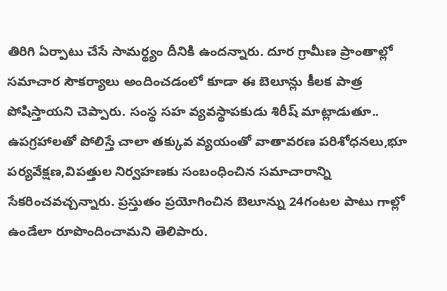తిరిగి ఏర్పాటు చేసే సామర్థ్యం దీనికి ఉందన్నారు. దూర గ్రామీణ ప్రాంతాల్లో సమాచార సౌకర్యాలు అందించడంలో కూడా ఈ బెలూన్లు కీలక పాత్ర పోషిస్తాయని చెప్పారు. సంస్థ సహ వ్యవస్థాపకుడు శిరీష్ మాట్లాడుతూ.. ఉపగ్రహాలతో పోలిస్తే చాలా తక్కువ వ్యయంతో వాతావరణ పరిశోధనలు,భూ పర్యవేక్షణ,విపత్తుల నిర్వహణకు సంబంధించిన సమాచారాన్ని సేకరించవచ్చన్నారు. ప్రస్తుతం ప్రయోగించిన బెలూన్ను 24గంటల పాటు గాల్లో ఉండేలా రూపొందించామని తెలిపారు.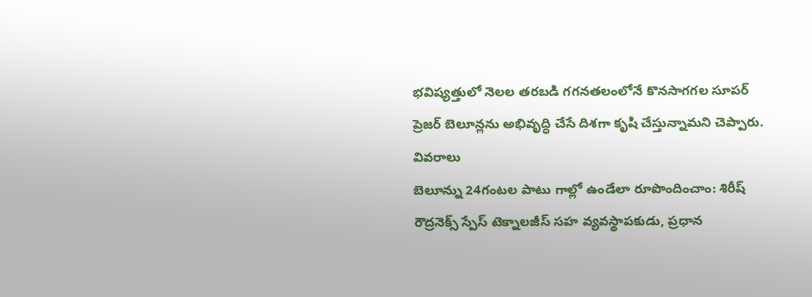భవిష్యత్తులో నెలల తరబడి గగనతలంలోనే కొనసాగగల సూపర్ ప్రెజర్ బెలూన్లను అభివృద్ధి చేసే దిశగా కృషి చేస్తున్నామని చెప్పారు.
వివరాలు
బెలూన్ను 24గంటల పాటు గాల్లో ఉండేలా రూపొందించాం: శిరీష్
రౌద్రనెక్స్ స్పేస్ టెక్నాలజీస్ సహ వ్యవస్థాపకుడు, ప్రధాన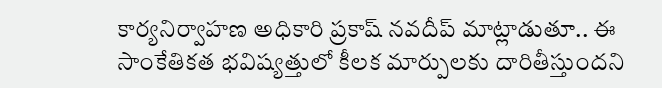కార్యనిర్వాహణ అధికారి ప్రకాష్ నవదీప్ మాట్లాడుతూ.. ఈ సాంకేతికత భవిష్యత్తులో కీలక మార్పులకు దారితీస్తుందని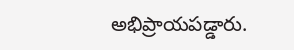అభిప్రాయపడ్డారు.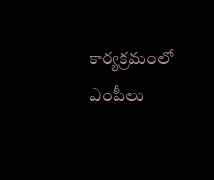కార్యక్రమంలో ఎంపీలు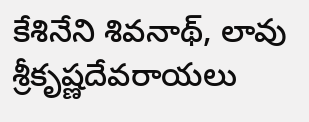కేశినేని శివనాథ్, లావు శ్రీకృష్ణదేవరాయలు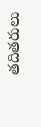తదితరులు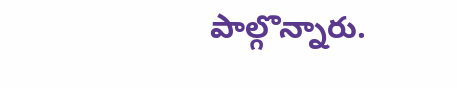పాల్గొన్నారు.